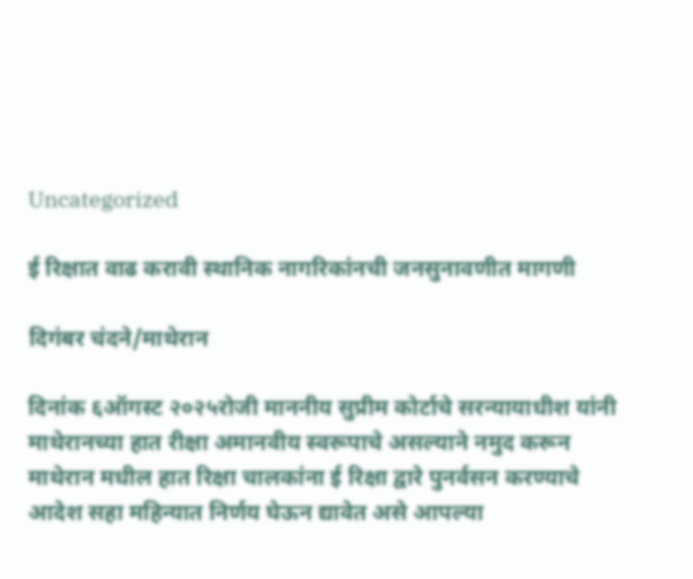Uncategorized

ई रिक्षात वाढ करावी स्थानिक नागरिकांनची जनसुनावणीत मागणी

दिगंबर चंदने/माथेरान

दिनांक ६ऑगस्ट २०२५रोजी माननीय सुप्रीम कोर्टाचे सरन्यायाधीश यांनी माथेरानच्या हात रीक्षा अमानवीय स्वरूपाचे असल्याने नमुद करून माथेरान मधील हात रिक्षा चालकांना ई रिक्षा द्वारे पुनर्वसन करण्याचे आदेश सहा महिन्यात निर्णय घेऊन द्यावेत असे आपल्या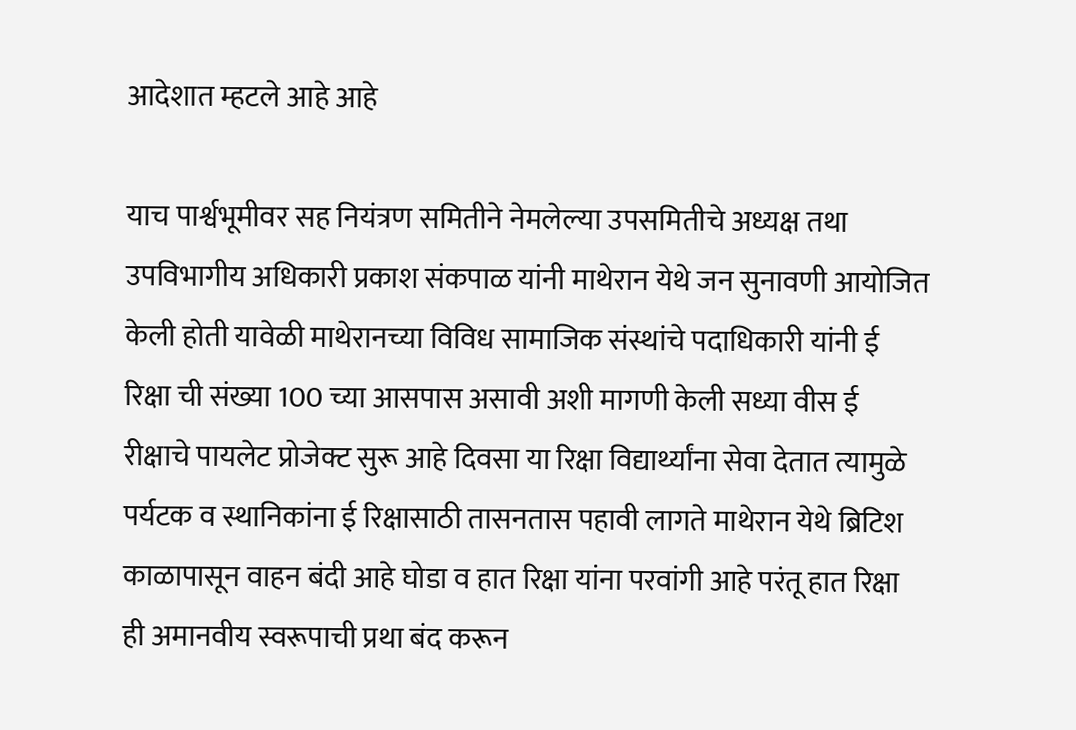आदेशात म्हटले आहे आहे

याच पार्श्वभूमीवर सह नियंत्रण समितीने नेमलेल्या उपसमितीचे अध्यक्ष तथा उपविभागीय अधिकारी प्रकाश संकपाळ यांनी माथेरान येथे जन सुनावणी आयोजित केली होती यावेळी माथेरानच्या विविध सामाजिक संस्थांचे पदाधिकारी यांनी ई रिक्षा ची संख्या 100 च्या आसपास असावी अशी मागणी केली सध्या वीस ई रीक्षाचे पायलेट प्रोजेक्ट सुरू आहे दिवसा या रिक्षा विद्यार्थ्यांना सेवा देतात त्यामुळे पर्यटक व स्थानिकांना ई रिक्षासाठी तासनतास पहावी लागते माथेरान येथे ब्रिटिश काळापासून वाहन बंदी आहे घोडा व हात रिक्षा यांना परवांगी आहे परंतू हात रिक्षा ही अमानवीय स्वरूपाची प्रथा बंद करून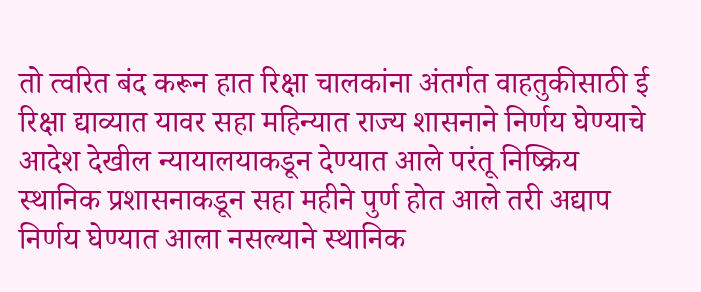तो त्वरित बंद करून हात रिक्षा चालकांना अंतर्गत वाहतुकीसाठी ई रिक्षा द्याव्यात यावर सहा महिन्यात राज्य शासनाने निर्णय घेण्याचे आदेश देखील न्यायालयाकडून देण्यात आले परंतू निष्क्रिय स्थानिक प्रशासनाकडून सहा महीने पुर्ण होत आले तरी अद्याप निर्णय घेण्यात आला नसल्याने स्थानिक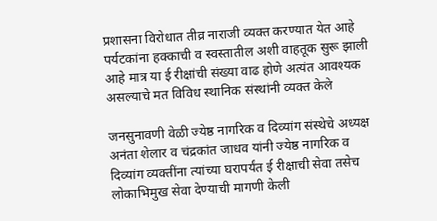प्रशासना विरोधात तीव्र नाराजी व्यक्त करण्यात येत आहे पर्यटकांना हक्काची व स्वस्तातील अशी वाहतूक सुरू झाली आहे मात्र या ई रीक्षांची संख्या वाढ होणे अत्यंत आवश्यक असल्याचे मत विविध स्थानिक संस्थांनी व्यक्त केले

जनसुनावणी वेळी ज्येष्ठ नागरिक व दिव्यांग संस्थेचे अध्यक्ष अनंता शेलार व चंद्रकांत जाधव यांनी ज्येष्ठ नागरिक व दिव्यांग व्यक्तींना त्यांच्या घरापर्यंत ई रीक्षाची सेवा तसेच लोकाभिमुख सेवा देण्याची मागणी केली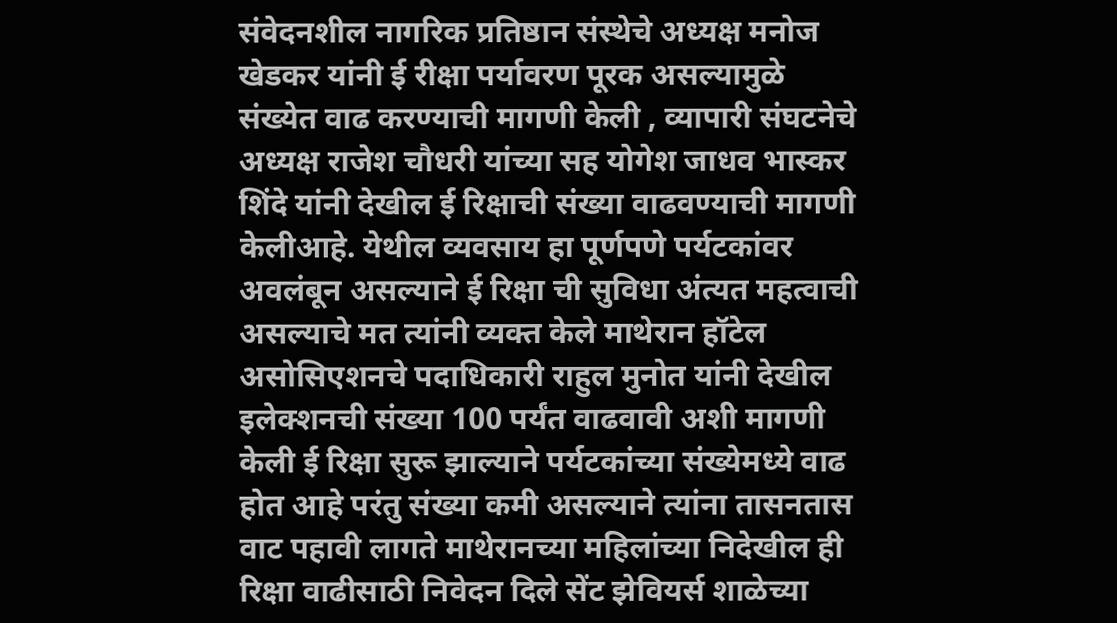संवेदनशील नागरिक प्रतिष्ठान संस्थेचे अध्यक्ष मनोज खेडकर यांनी ई रीक्षा पर्यावरण पूरक असल्यामुळे संख्येत वाढ करण्याची मागणी केली , व्यापारी संघटनेचे अध्यक्ष राजेश चौधरी यांच्या सह योगेश जाधव भास्कर शिंदे यांनी देखील ई रिक्षाची संख्या वाढवण्याची मागणी केलीआहे. येथील व्यवसाय हा पूर्णपणे पर्यटकांवर अवलंबून असल्याने ई रिक्षा ची सुविधा अंत्यत महत्वाची असल्याचे मत त्यांनी व्यक्त केले माथेरान हॉटेल असोसिएशनचे पदाधिकारी राहुल मुनोत यांनी देखील इलेक्शनची संख्या 100 पर्यंत वाढवावी अशी मागणी केली ई रिक्षा सुरू झाल्याने पर्यटकांच्या संख्येमध्ये वाढ होत आहे परंतु संख्या कमी असल्याने त्यांना तासनतास वाट पहावी लागते माथेरानच्या महिलांच्या निदेखील ही रिक्षा वाढीसाठी निवेदन दिले सेंट झेवियर्स शाळेच्या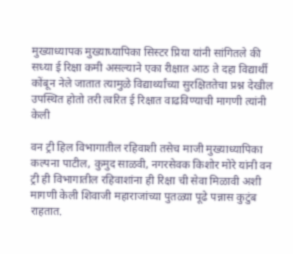मुख्याध्यापक मुख्याध्यापिका सिस्टर प्रिया यांनी सांगितले की सध्या ई रिक्षा कमी असल्याने एका रीक्षात आठ ते दहा विद्यार्थी कोंबून नेले जातात त्यामुळे विद्यार्थ्यांच्या सुरक्षिततेचा प्रश्न देखील उपस्थित होतो तरी त्वरित ई रिक्षात वाढविण्याची मागणी त्यांनी केली

वन ट्री हिल विभागातील रहिवाशी तसेच माजी मुख्याध्यापिका कल्पना पाटील, कुमुद साळवी, नगरसेवक किशोर मोरे यांनी वन ट्री ही विभागातील रहिवाशांना ही रिक्षा ची सेवा मिळावी अशी मागणी केली शिवाजी महाराजांच्या पुतळ्या पूढे पन्नास कुटुंब राहतात.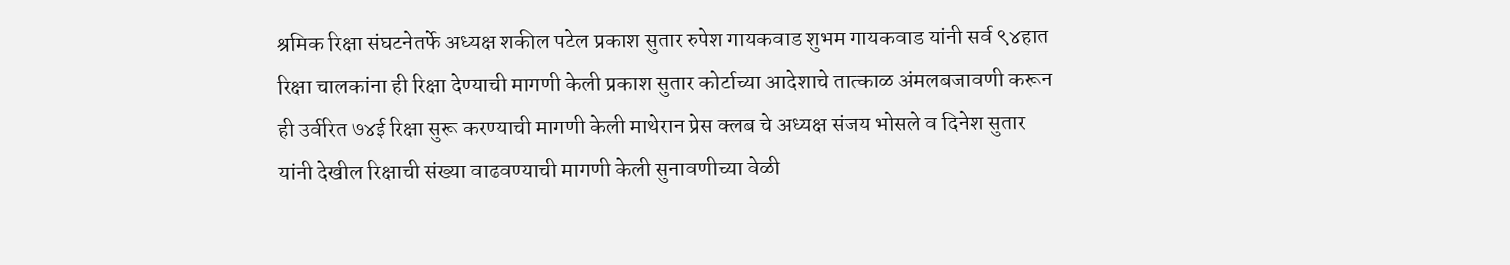श्रमिक रिक्षा संघटनेतर्फे अध्यक्ष शकील पटेल प्रकाश सुतार रुपेश गायकवाड शुभम गायकवाड यांनी सर्व ९४हात रिक्षा चालकांना ही रिक्षा देण्याची मागणी केली प्रकाश सुतार कोर्टाच्या आदेशाचे तात्काळ अंमलबजावणी करून ही उर्वरित ७४ई रिक्षा सुरू करण्याची मागणी केली माथेरान प्रेस क्लब चे अध्यक्ष संजय भोसले व दिनेश सुतार यांनी देखील रिक्षाची संख्या वाढवण्याची मागणी केली सुनावणीच्या वेळी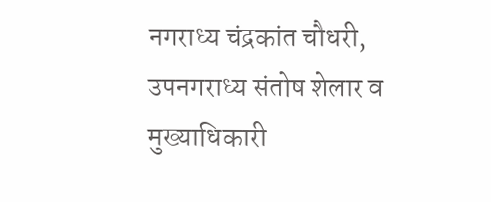नगराध्य चंद्रकांत चौधरी, उपनगराध्य संतोष शेलार व मुख्याधिकारी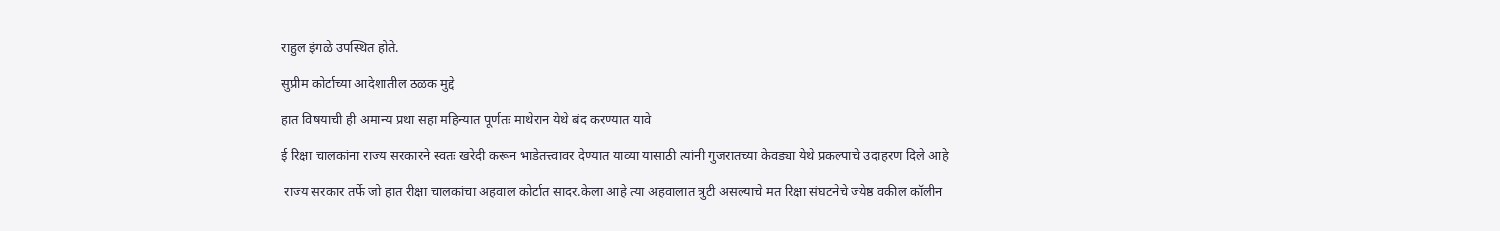राहुल इंगळे उपस्थित होते.

सुप्रीम कोर्टाच्या आदेशातील ठळक मुद्दे

हात विषयाची ही अमान्य प्रथा सहा महिन्यात पूर्णतः माथेरान येथे बंद करण्यात यावे

ई रिक्षा चालकांना राज्य सरकारने स्वतः खरेदी करून भाडेतत्त्वावर देण्यात याव्या यासाठी त्यांनी गुजरातच्या केवड्या येथे प्रकल्पाचे उदाहरण दिले आहे

 राज्य सरकार तर्फे जो हात रीक्षा चालकांचा अहवाल कोर्टात सादर.केला आहे त्या अहवालात त्रुटी असल्याचे मत रिक्षा संघटनेचे ज्येष्ठ वकील कॉलीन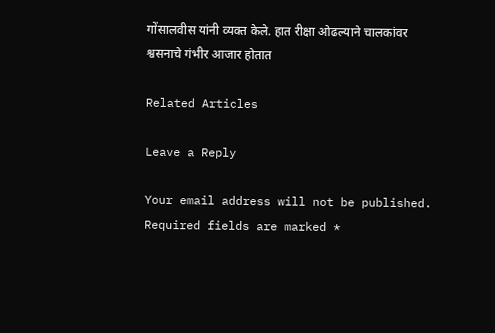गोंसालवीस यांनी व्यक्त केले. हात रीक्षा ओढल्याने चालकांवर श्वसनाचे गंभीर आजार होतात

Related Articles

Leave a Reply

Your email address will not be published. Required fields are marked *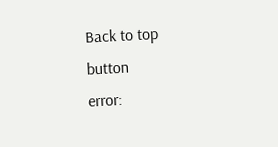Back to top button
error: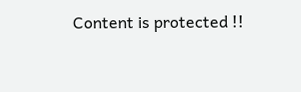Content is protected !!